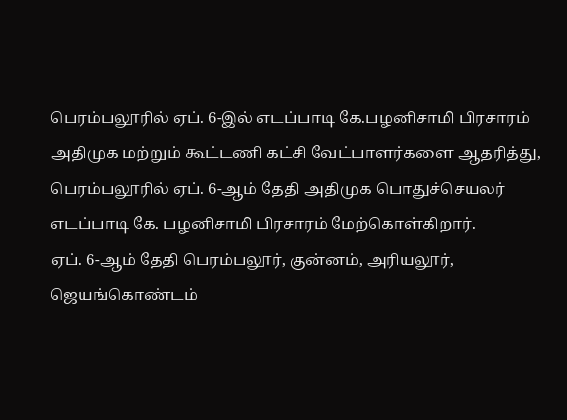பெரம்பலூரில் ஏப். 6-இல் எடப்பாடி கே.பழனிசாமி பிரசாரம்
அதிமுக மற்றும் கூட்டணி கட்சி வேட்பாளர்களை ஆதரித்து, பெரம்பலூரில் ஏப். 6-ஆம் தேதி அதிமுக பொதுச்செயலர் எடப்பாடி கே. பழனிசாமி பிரசாரம் மேற்கொள்கிறார்.
ஏப். 6-ஆம் தேதி பெரம்பலூர், குன்னம், அரியலூர், ஜெயங்கொண்டம்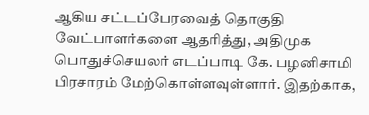ஆகிய சட்டப்பேரவைத் தொகுதி வேட்பாளர்களை ஆதரித்து, அதிமுக பொதுச்செயலர் எடப்பாடி கே. பழனிசாமி பிரசாரம் மேற்கொள்ளவுள்ளார். இதற்காக,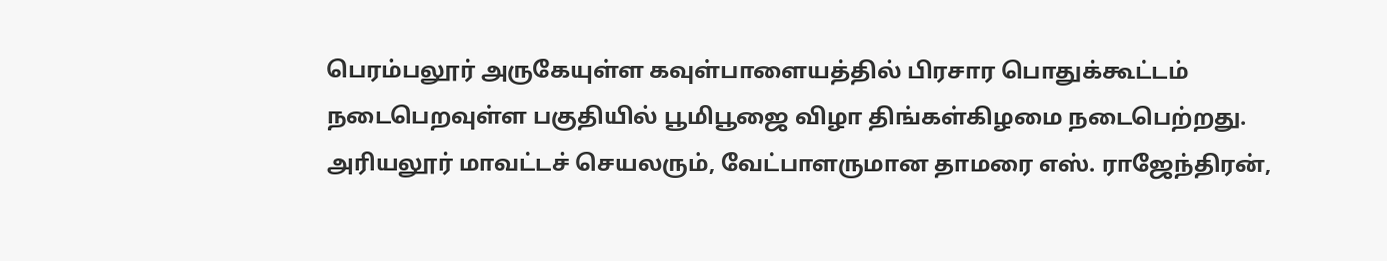பெரம்பலூர் அருகேயுள்ள கவுள்பாளையத்தில் பிரசார பொதுக்கூட்டம் நடைபெறவுள்ள பகுதியில் பூமிபூஜை விழா திங்கள்கிழமை நடைபெற்றது.
அரியலூர் மாவட்டச் செயலரும், வேட்பாளருமான தாமரை எஸ். ராஜேந்திரன்,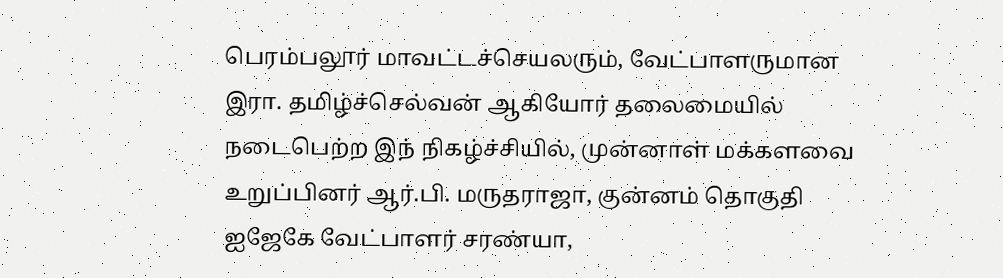பெரம்பலூர் மாவட்டச்செயலரும், வேட்பாளருமான இரா. தமிழ்ச்செல்வன் ஆகியோர் தலைமையில் நடைபெற்ற இந் நிகழ்ச்சியில், முன்னாள் மக்களவை உறுப்பினர் ஆர்.பி. மருதராஜா, குன்னம் தொகுதி ஐஜேகே வேட்பாளர் சரண்யா,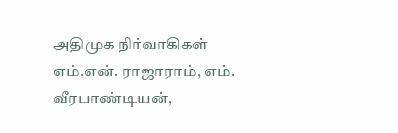அதிமுக நிர்வாகிகள் எம்.என். ராஜாராம், எம். வீரபாண்டியன்,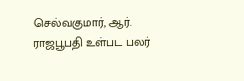செல்வகுமார், ஆர். ராஜபூபதி உள்பட பலர்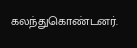கலந்துகொண்டனர்.